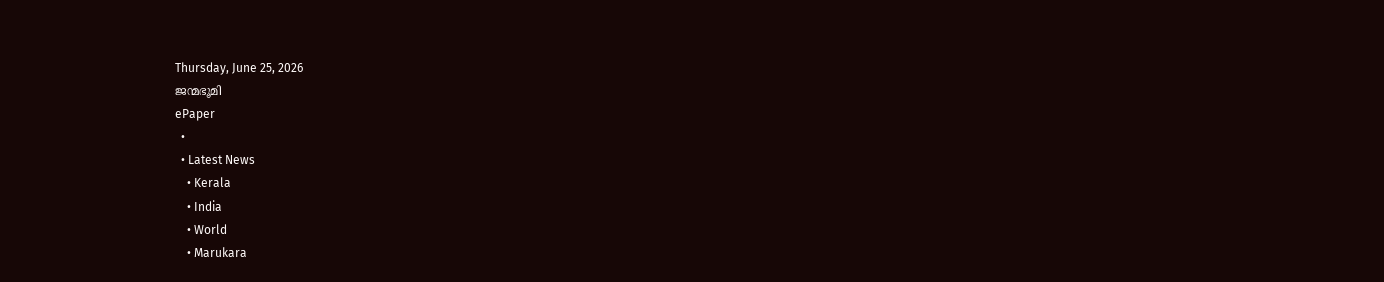Thursday, June 25, 2026
ജന്മഭൂമി
ePaper
  •
  • Latest News
    • Kerala
    • India
    • World
    • Marukara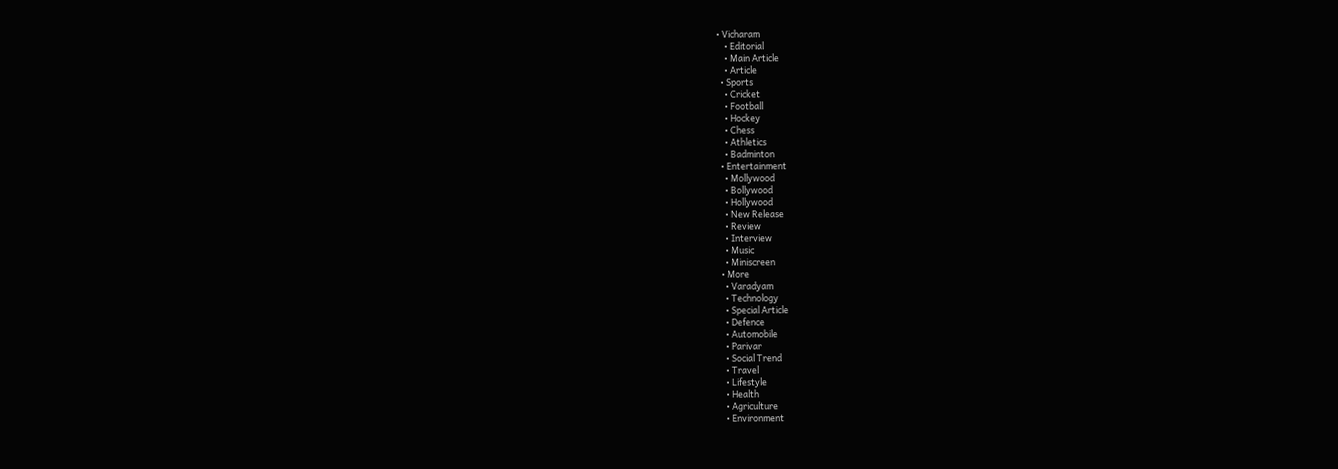• Vicharam
    • Editorial
    • Main Article
    • Article
  • Sports
    • Cricket
    • Football
    • Hockey
    • Chess
    • Athletics
    • Badminton
  • Entertainment
    • Mollywood
    • Bollywood
    • Hollywood
    • New Release
    • Review
    • Interview
    • Music
    • Miniscreen
  • More
    • Varadyam
    • Technology
    • Special Article
    • Defence
    • Automobile
    • Parivar
    • Social Trend
    • Travel
    • Lifestyle
    • Health
    • Agriculture
    • Environment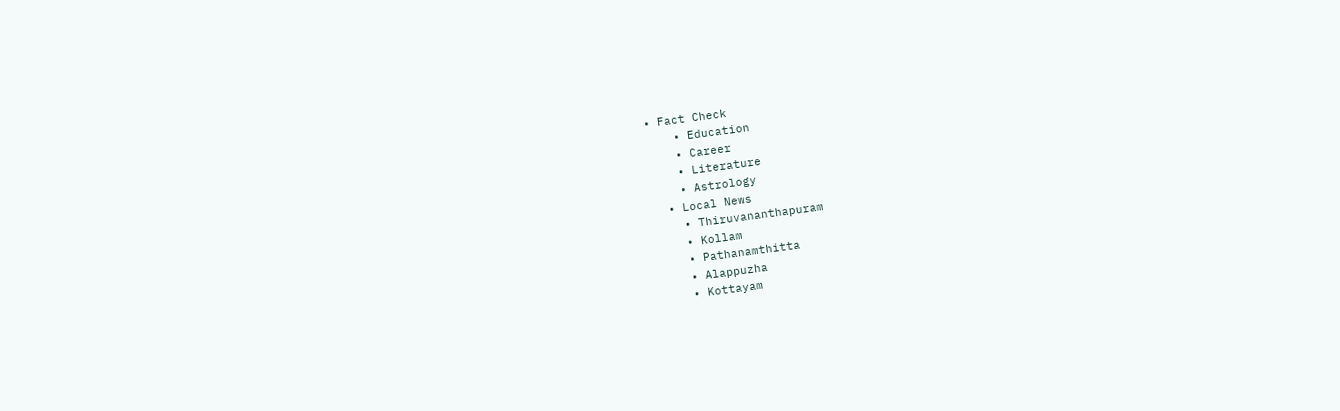• Fact Check
    • Education
    • Career
    • Literature
    • Astrology
  • Local News
    • Thiruvananthapuram
    • Kollam
    • Pathanamthitta
    • Alappuzha
    • Kottayam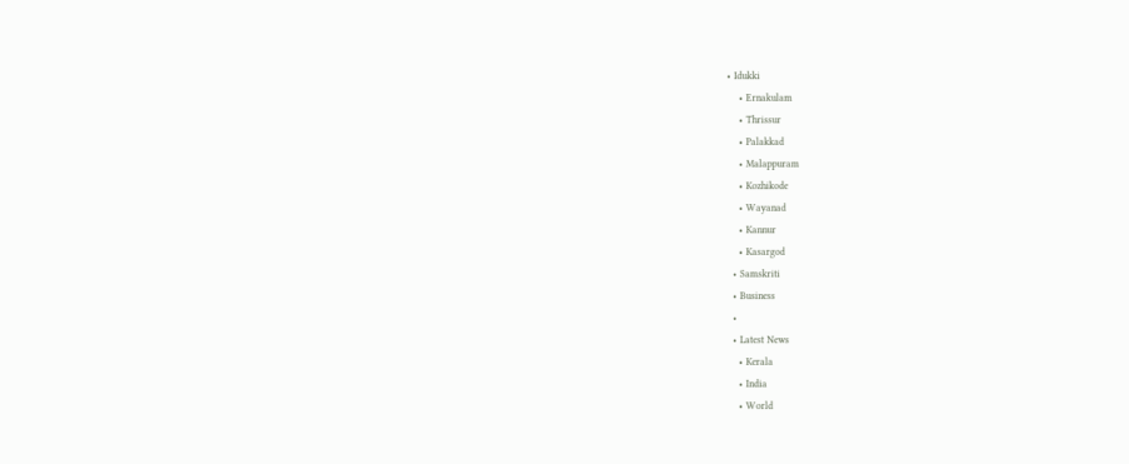• Idukki
    • Ernakulam
    • Thrissur
    • Palakkad
    • Malappuram
    • Kozhikode
    • Wayanad
    • Kannur
    • Kasargod
  • Samskriti
  • Business
  •
  • Latest News
    • Kerala
    • India
    • World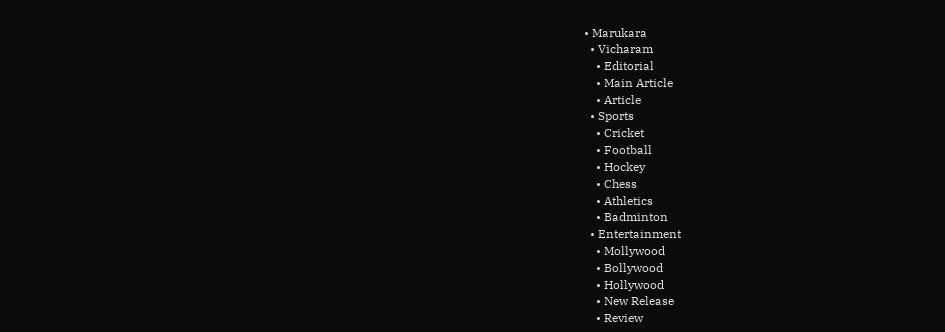• Marukara
  • Vicharam
    • Editorial
    • Main Article
    • Article
  • Sports
    • Cricket
    • Football
    • Hockey
    • Chess
    • Athletics
    • Badminton
  • Entertainment
    • Mollywood
    • Bollywood
    • Hollywood
    • New Release
    • Review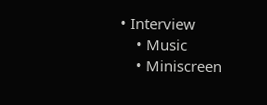• Interview
    • Music
    • Miniscreen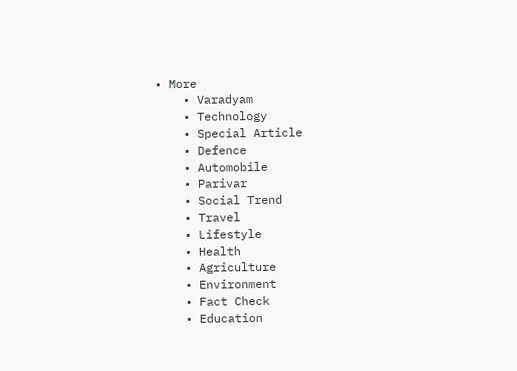• More
    • Varadyam
    • Technology
    • Special Article
    • Defence
    • Automobile
    • Parivar
    • Social Trend
    • Travel
    • Lifestyle
    • Health
    • Agriculture
    • Environment
    • Fact Check
    • Education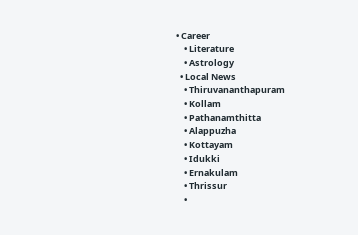• Career
    • Literature
    • Astrology
  • Local News
    • Thiruvananthapuram
    • Kollam
    • Pathanamthitta
    • Alappuzha
    • Kottayam
    • Idukki
    • Ernakulam
    • Thrissur
    •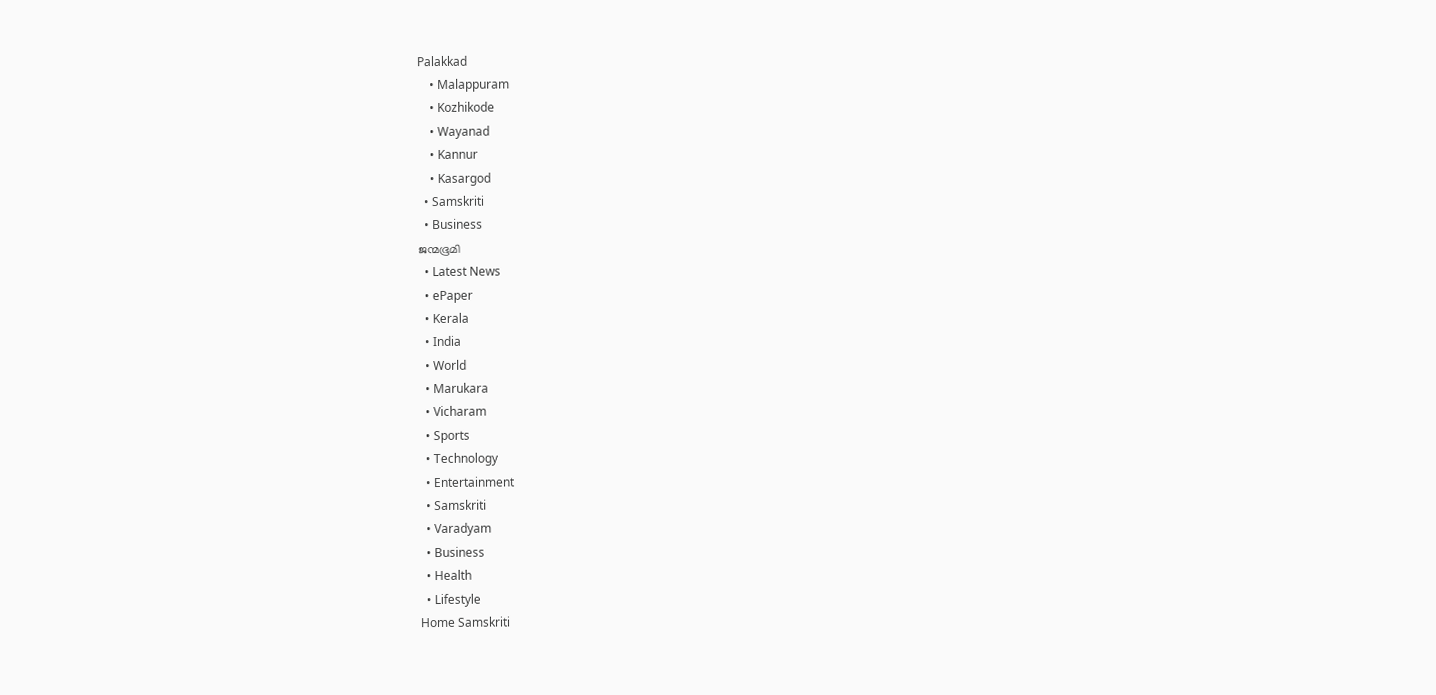Palakkad
    • Malappuram
    • Kozhikode
    • Wayanad
    • Kannur
    • Kasargod
  • Samskriti
  • Business
ജന്മഭൂമി
  • Latest News
  • ePaper
  • Kerala
  • India
  • World
  • Marukara
  • Vicharam
  • Sports
  • Technology
  • Entertainment
  • Samskriti
  • Varadyam
  • Business
  • Health
  • Lifestyle
Home Samskriti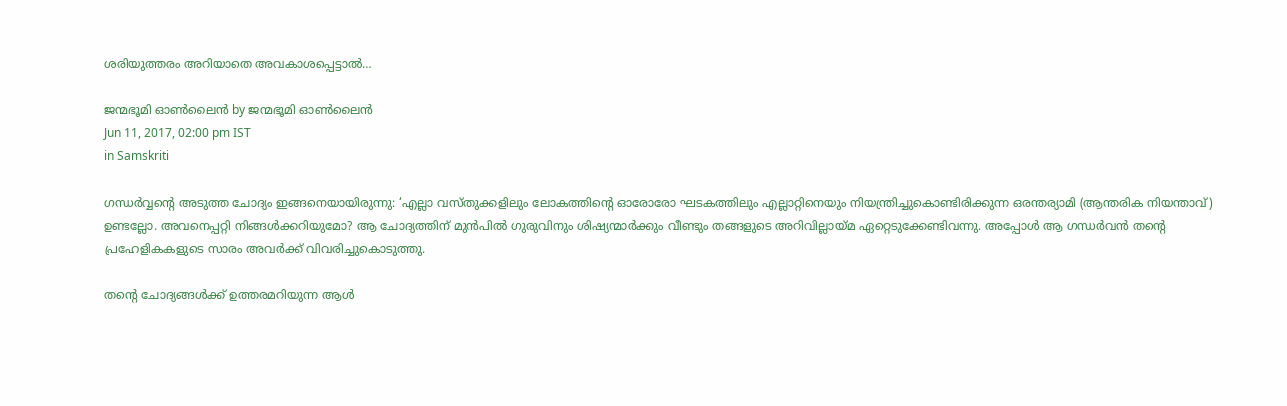ശരിയുത്തരം അറിയാതെ അവകാശപ്പെട്ടാല്‍…

ജന്മഭൂമി ഓണ്‍ലൈന്‍ by ജന്മഭൂമി ഓണ്‍ലൈന്‍
Jun 11, 2017, 02:00 pm IST
in Samskriti

ഗന്ധര്‍വ്വന്റെ അടുത്ത ചോദ്യം ഇങ്ങനെയായിരുന്നു: ‘എല്ലാ വസ്തുക്കളിലും ലോകത്തിന്റെ ഓരോരോ ഘടകത്തിലും എല്ലാറ്റിനെയും നിയന്ത്രിച്ചുകൊണ്ടിരിക്കുന്ന ഒരന്തര്യാമി (ആന്തരിക നിയന്താവ്) ഉണ്ടല്ലോ. അവനെപ്പറ്റി നിങ്ങള്‍ക്കറിയുമോ? ആ ചോദ്യത്തിന് മുന്‍പില്‍ ഗുരുവിനും ശിഷ്യന്മാര്‍ക്കും വീണ്ടും തങ്ങളുടെ അറിവില്ലായ്‌മ ഏറ്റെടുക്കേണ്ടിവന്നു. അപ്പോള്‍ ആ ഗന്ധര്‍വന്‍ തന്റെ പ്രഹേളികകളുടെ സാരം അവര്‍ക്ക് വിവരിച്ചുകൊടുത്തു.

തന്റെ ചോദ്യങ്ങള്‍ക്ക് ഉത്തരമറിയുന്ന ആള്‍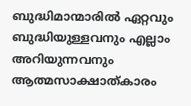ബുദ്ധിമാന്മാരില്‍ ഏറ്റവും ബുദ്ധിയുള്ളവനും എല്ലാം അറിയുന്നവനും ആത്മസാക്ഷാത്കാരം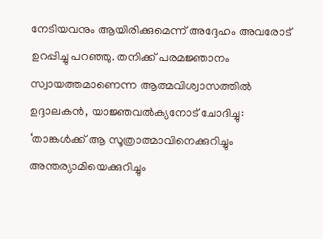നേടിയവനും ആയിരിക്കുമെന്ന് അദ്ദേഹം അവരോട് ഉറപ്പിച്ചു പറഞ്ഞു. തനിക്ക് പരമജ്ഞാനം സ്വായത്തമാണെന്ന ആത്മവിശ്വാസത്തില്‍ ഉദ്ദാലകന്‍, യാജ്ഞവല്‍ക്യനോട് ചോദിച്ചു: ‘താങ്കള്‍ക്ക് ആ സൂത്രാത്മാവിനെക്കുറിച്ചും അന്തര്യാമിയെക്കുറിച്ചും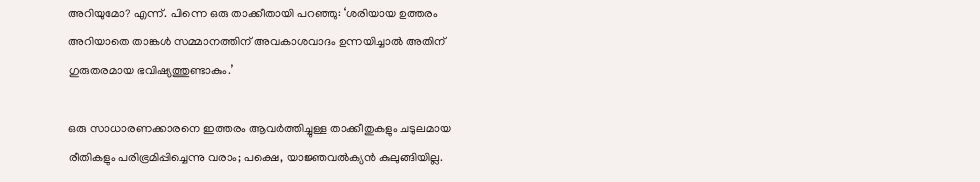അറിയുമോ? എന്ന്. പിന്നെ ഒരു താക്കീതായി പറഞ്ഞു: ‘ശരിയായ ഉത്തരം അറിയാതെ താങ്കള്‍ സമ്മാനത്തിന് അവകാശവാദം ഉന്നയിച്ചാല്‍ അതിന് ഗുരുതരമായ ഭവിഷ്യത്തുണ്ടാകും.’

ഒരു സാധാരണക്കാരനെ ഇത്തരം ആവര്‍ത്തിച്ചുള്ള താക്കീതുകളും ചടുലമായ രീതികളും പരിഭ്രമിപ്പിച്ചെന്നു വരാം; പക്ഷെ, യാജ്ഞവല്‍ക്യന്‍ കുലുങ്ങിയില്ല.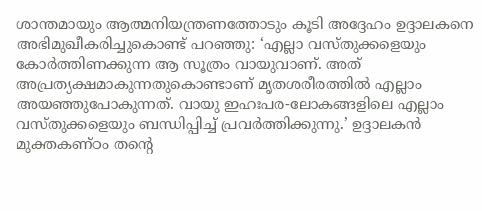ശാന്തമായും ആത്മനിയന്ത്രണത്തോടും കൂടി അദ്ദേഹം ഉദ്ദാലകനെ അഭിമുഖീകരിച്ചുകൊണ്ട് പറഞ്ഞു: ‘എല്ലാ വസ്തുക്കളെയും കോര്‍ത്തിണക്കുന്ന ആ സൂത്രം വായുവാണ്. അത് അപ്രത്യക്ഷമാകുന്നതുകൊണ്ടാണ് മൃതശരീരത്തില്‍ എല്ലാം അയഞ്ഞുപോകുന്നത്. വായു ഇഹഃപര-ലോകങ്ങളിലെ എല്ലാം വസ്തുക്കളെയും ബന്ധിപ്പിച്ച് പ്രവര്‍ത്തിക്കുന്നു.’ ഉദ്ദാലകന്‍ മുക്തകണ്ഠം തന്റെ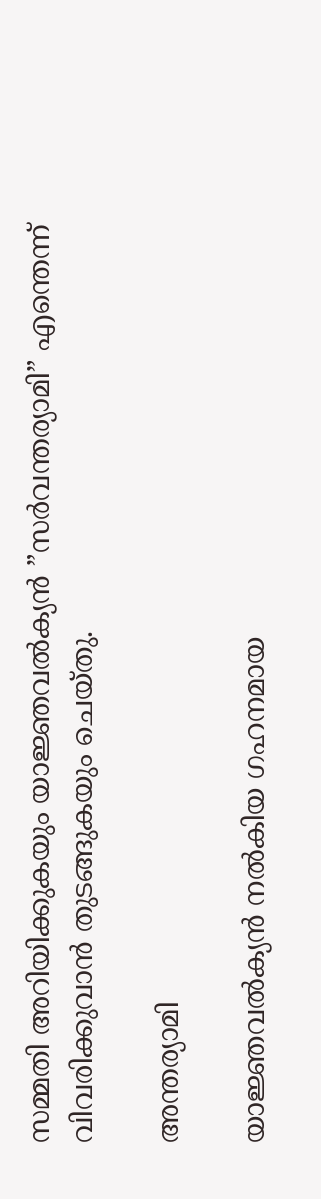സമ്മതി അറിയിക്കുകയും യാജ്ഞവല്‍ക്യന്‍ ”സര്‍വന്തര്യാമി” എന്തെന്ന് വിവരിക്കുവാന്‍ തുടങ്ങുകയും ചെയ്തു.

അന്തര്യാമി

യാജ്ഞവല്‍ക്യന്‍ നല്‍കിയ ഗഹനമായ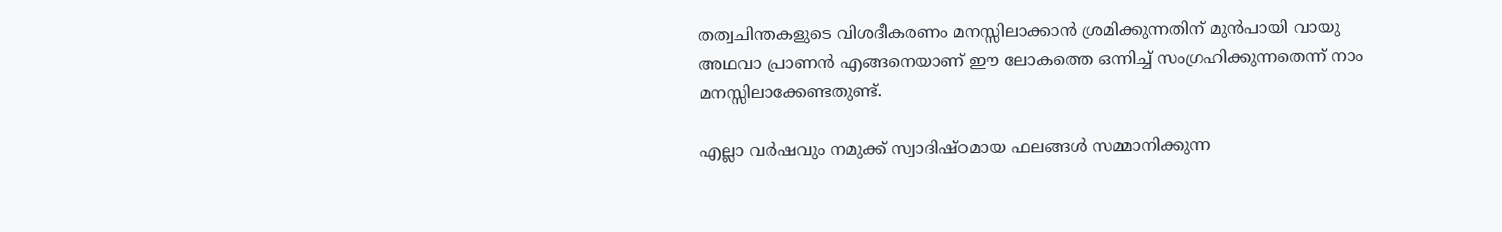തത്വചിന്തകളുടെ വിശദീകരണം മനസ്സിലാക്കാന്‍ ശ്രമിക്കുന്നതിന് മുന്‍പായി വായു അഥവാ പ്രാണന്‍ എങ്ങനെയാണ് ഈ ലോകത്തെ ഒന്നിച്ച് സംഗ്രഹിക്കുന്നതെന്ന് നാം മനസ്സിലാക്കേണ്ടതുണ്ട്.

എല്ലാ വര്‍ഷവും നമുക്ക് സ്വാദിഷ്ഠമായ ഫലങ്ങള്‍ സമ്മാനിക്കുന്ന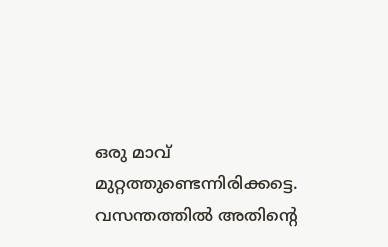ഒരു മാവ് മുറ്റത്തുണ്ടെന്നിരിക്കട്ടെ. വസന്തത്തില്‍ അതിന്റെ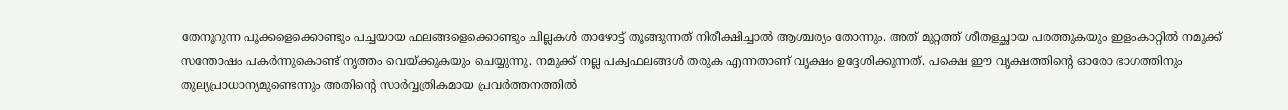തേനൂറുന്ന പൂക്കളെക്കൊണ്ടും പച്ചയായ ഫലങ്ങളെക്കൊണ്ടും ചില്ലകള്‍ താഴോട്ട് തൂങ്ങുന്നത് നിരീക്ഷിച്ചാല്‍ ആശ്ചര്യം തോന്നും. അത് മുറ്റത്ത് ശീതളച്ഛായ പരത്തുകയും ഇളംകാറ്റില്‍ നമുക്ക് സന്തോഷം പകര്‍ന്നുകൊണ്ട് നൃത്തം വെയ്‌ക്കുകയും ചെയ്യുന്നു. നമുക്ക് നല്ല പക്വഫലങ്ങള്‍ തരുക എന്നതാണ് വൃക്ഷം ഉദ്ദേശിക്കുന്നത്. പക്ഷെ ഈ വൃക്ഷത്തിന്റെ ഓരോ ഭാഗത്തിനും തുല്യപ്രാധാന്യമുണ്ടെന്നും അതിന്റെ സാര്‍വ്വത്രികമായ പ്രവര്‍ത്തനത്തില്‍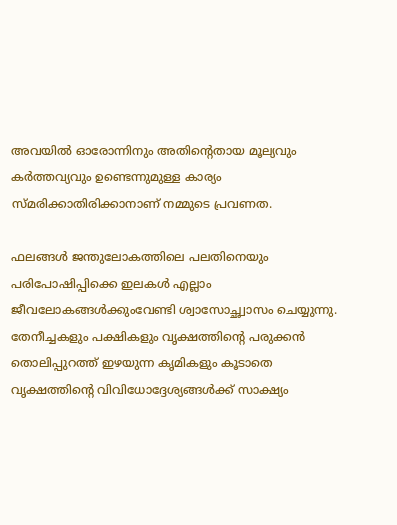അവയില്‍ ഓരോന്നിനും അതിന്റെതായ മൂല്യവും കര്‍ത്തവ്യവും ഉണ്ടെന്നുമുള്ള കാര്യം സ്മരിക്കാതിരിക്കാനാണ് നമ്മുടെ പ്രവണത.

ഫലങ്ങള്‍ ജന്തുലോകത്തിലെ പലതിനെയും പരിപോഷിപ്പിക്കെ ഇലകള്‍ എല്ലാം ജീവലോകങ്ങള്‍ക്കുംവേണ്ടി ശ്വാസോച്ഛ്വാസം ചെയ്യുന്നു. തേനീച്ചകളും പക്ഷികളും വൃക്ഷത്തിന്റെ പരുക്കന്‍ തൊലിപ്പുറത്ത് ഇഴയുന്ന കൃമികളും കൂടാതെ വൃക്ഷത്തിന്റെ വിവിധോദ്ദേശ്യങ്ങള്‍ക്ക് സാക്ഷ്യം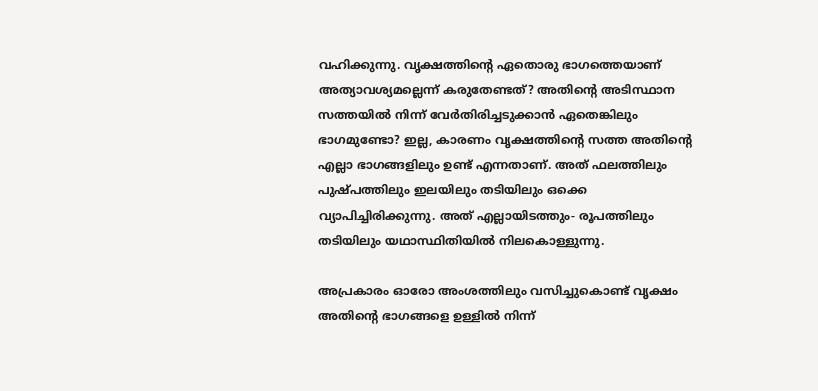വഹിക്കുന്നു. വൃക്ഷത്തിന്റെ ഏതൊരു ഭാഗത്തെയാണ് അത്യാവശ്യമല്ലെന്ന് കരുതേണ്ടത്? അതിന്റെ അടിസ്ഥാന സത്തയില്‍ നിന്ന് വേര്‍തിരിച്ചടുക്കാന്‍ ഏതെങ്കിലും ഭാഗമുണ്ടോ? ഇല്ല, കാരണം വൃക്ഷത്തിന്റെ സത്ത അതിന്റെ എല്ലാ ഭാഗങ്ങളിലും ഉണ്ട് എന്നതാണ്. അത് ഫലത്തിലും പുഷ്പത്തിലും ഇലയിലും തടിയിലും ഒക്കെ വ്യാപിച്ചിരിക്കുന്നു. അത് എല്ലായിടത്തും- രൂപത്തിലും തടിയിലും യഥാസ്ഥിതിയില്‍ നിലകൊള്ളുന്നു.

അപ്രകാരം ഓരോ അംശത്തിലും വസിച്ചുകൊണ്ട് വൃക്ഷം അതിന്റെ ഭാഗങ്ങളെ ഉള്ളില്‍ നിന്ന്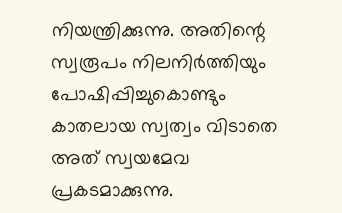നിയന്ത്രിക്കുന്നു. അതിന്റെ സ്വരൂപം നിലനിര്‍ത്തിയും പോഷിപ്പിച്ചുകൊണ്ടും കാതലായ സ്വത്വം വിടാതെ അത് സ്വയമേവ പ്രകടമാക്കുന്നു.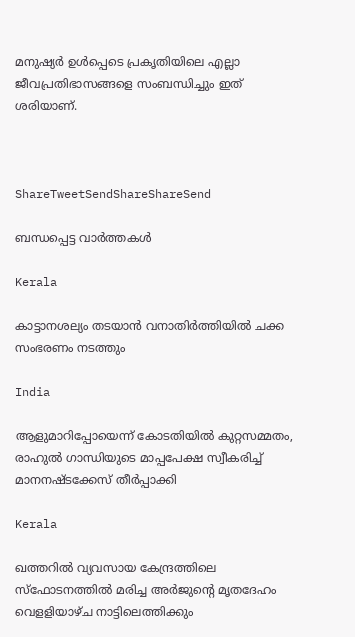മനുഷ്യര്‍ ഉള്‍പ്പെടെ പ്രകൃതിയിലെ എല്ലാ ജീവപ്രതിഭാസങ്ങളെ സംബന്ധിച്ചും ഇത് ശരിയാണ്.



ShareTweetSendShareShareSend

ബന്ധപ്പെട്ട വാര്‍ത്തകള്‍

Kerala

കാട്ടാനശല്യം തടയാന്‍ വനാതിര്‍ത്തിയില്‍ ചക്ക സംഭരണം നടത്തും

India

ആളുമാറിപ്പോയെന്ന് കോടതിയില്‍ കുറ്റസമ്മതം, രാഹുല്‍ ഗാന്ധിയുടെ മാപ്പപേക്ഷ സ്വീകരിച്ച് മാനനഷ്ടക്കേസ് തീര്‍പ്പാക്കി

Kerala

ഖത്തറില്‍ വ്യവസായ കേന്ദ്രത്തിലെ സ്ഫോടനത്തില്‍ മരിച്ച അര്‍ജുന്റെ മൃതദേഹം വെളളിയാഴ്ച നാട്ടിലെത്തിക്കും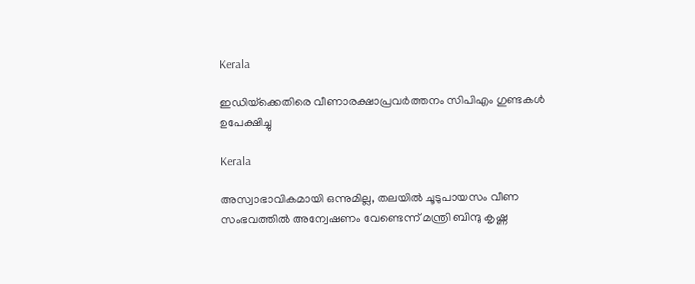Kerala

ഇഡിയ്‌ക്കെതിരെ വീണാരക്ഷാപ്രവര്‍ത്തനം സിപിഎം ഗുണ്ടകള്‍ ഉപേക്ഷിച്ചു

Kerala

അസ്വാഭാവികമായി ഒന്നുമില്ല, തലയില്‍ ചൂടുപായസം വീണ സംഭവത്തില്‍ അന്വേഷണം വേണ്ടെന്ന് മന്ത്രി ബിന്ദു കൃഷ്ണ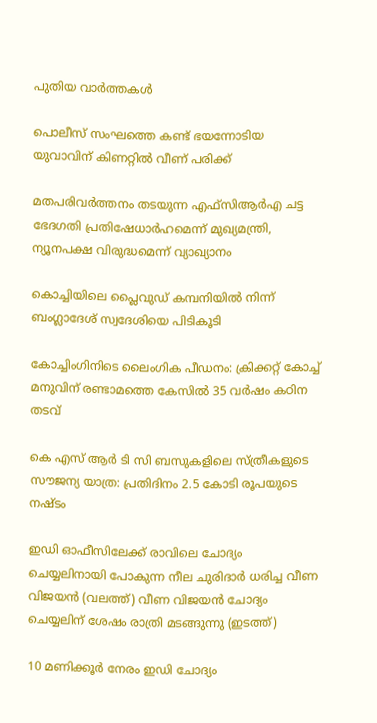പുതിയ വാര്‍ത്തകള്‍

പൊലീസ് സംഘത്തെ കണ്ട് ഭയന്നോടിയ യുവാവിന് കിണറ്റില്‍ വീണ് പരിക്ക്

മതപരിവര്‍ത്തനം തടയുന്ന എഫ്‌സിആര്‍എ ചട്ട ഭേദഗതി പ്രതിഷേധാര്‍ഹമെന്ന് മുഖ്യമന്ത്രി, ന്യൂനപക്ഷ വിരുദ്ധമെന്ന് വ്യാഖ്യാനം

കൊച്ചിയിലെ പ്ലൈവുഡ് കമ്പനിയില്‍ നിന്ന് ബംഗ്ലാദേശ് സ്വദേശിയെ പിടികൂടി

കോച്ചിംഗിനിടെ ലൈംഗിക പീഡനം: ക്രിക്കറ്റ് കോച്ച് മനുവിന് രണ്ടാമത്തെ കേസില്‍ 35 വര്‍ഷം കഠിന തടവ്

കെ എസ് ആര്‍ ടി സി ബസുകളിലെ സ്ത്രീകളുടെ സൗജന്യ യാത്ര: പ്രതിദിനം 2.5 കോടി രൂപയുടെ നഷ്ടം

ഇഡി ഓഫീസിലേക്ക് രാവിലെ ചോദ്യം ചെയ്യലിനായി പോകുന്ന നീല ചുരിദാര്‍ ധരിച്ച വീണ വിജയന്‍ (വലത്ത്) വീണ വിജയന്‍ ചോദ്യം ചെയ്യലിന് ശേഷം രാത്രി മടങ്ങുന്നു (ഇടത്ത്)

10 മണിക്കൂര്‍ നേരം ഇഡി ചോദ്യം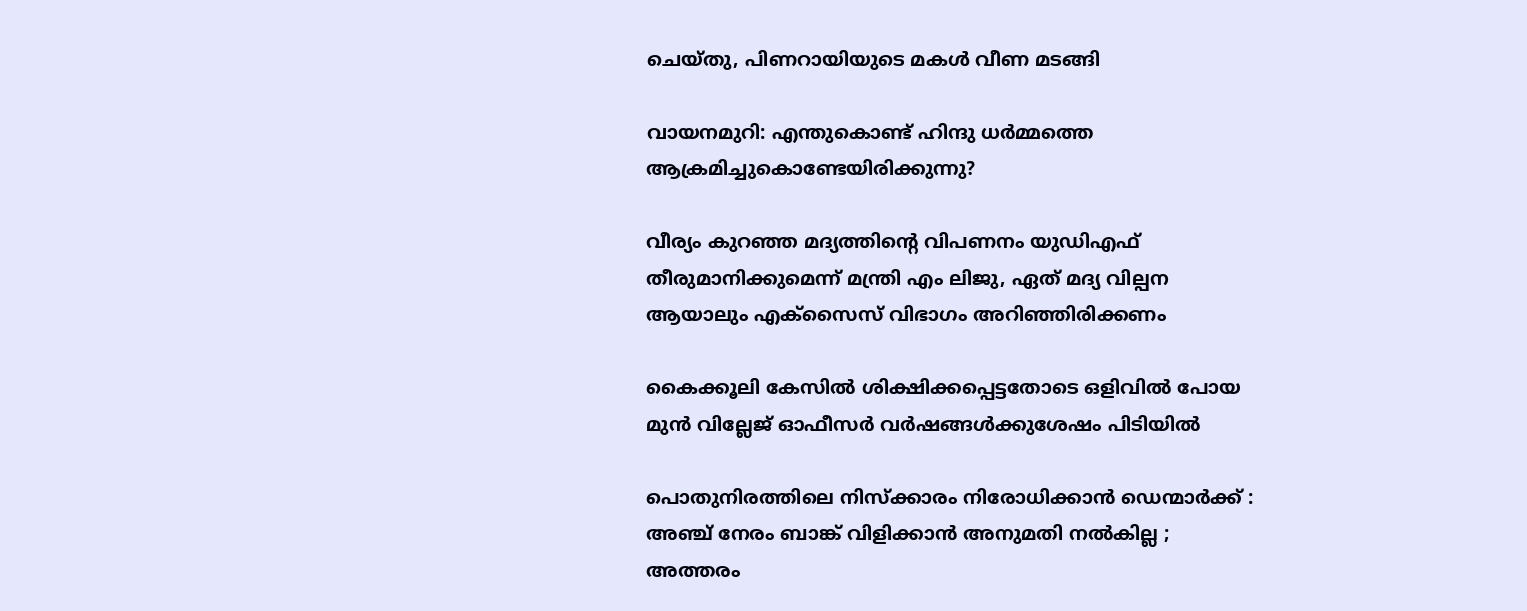ചെയ്തു, പിണറായിയുടെ മകള്‍ വീണ മടങ്ങി

വായനമുറി: എന്തുകൊണ്ട് ഹിന്ദു ധർമ്മത്തെ ആക്രമിച്ചുകൊണ്ടേയിരിക്കുന്നു?

വീര്യം കുറഞ്ഞ മദ്യത്തിന്റെ വിപണനം യുഡിഎഫ് തീരുമാനിക്കുമെന്ന് മന്ത്രി എം ലിജു, ഏത് മദ്യ വില്പന ആയാലും എക്‌സൈസ് വിഭാഗം അറിഞ്ഞിരിക്കണം

കൈക്കൂലി കേസില്‍ ശിക്ഷിക്കപ്പെട്ടതോടെ ഒളിവില്‍ പോയ മുന്‍ വില്ലേജ് ഓഫീസര്‍ വര്‍ഷങ്ങള്‍ക്കുശേഷം പിടിയില്‍

പൊതുനിരത്തിലെ നിസ്ക്കാരം നിരോധിക്കാൻ ഡെന്മാർക്ക് : അഞ്ച് നേരം ബാങ്ക് വിളിക്കാൻ അനുമതി നൽകില്ല ; അത്തരം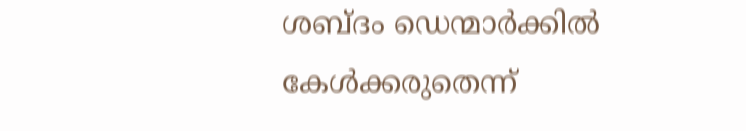ശബ്ദം ഡെന്മാർക്കിൽ കേൾക്കരുതെന്ന്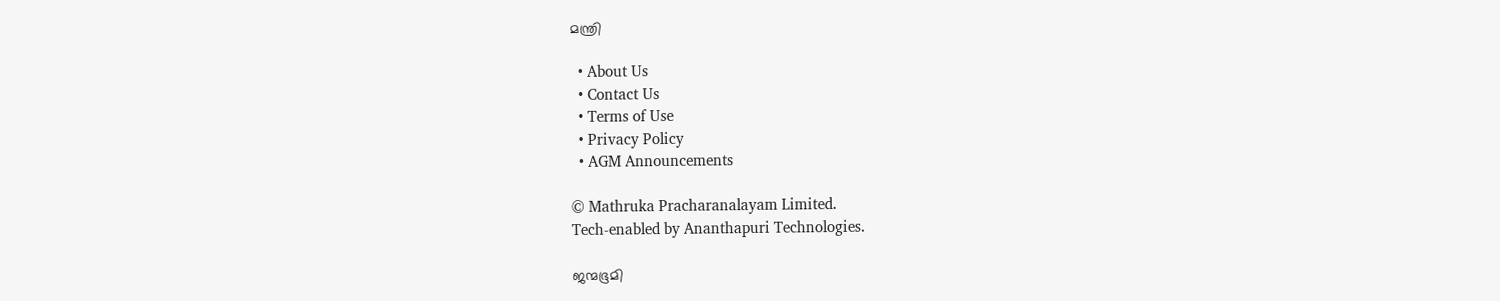മന്ത്രി

  • About Us
  • Contact Us
  • Terms of Use
  • Privacy Policy
  • AGM Announcements

© Mathruka Pracharanalayam Limited.
Tech-enabled by Ananthapuri Technologies.

ജന്മഭൂമി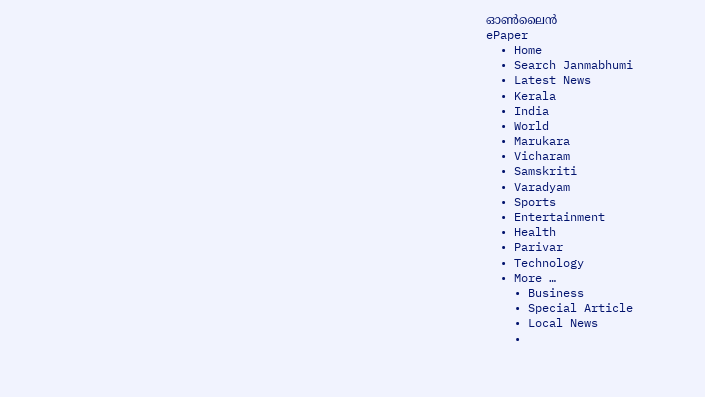ഓണ്‍ലൈന്‍
ePaper
  • Home
  • Search Janmabhumi
  • Latest News
  • Kerala
  • India
  • World
  • Marukara
  • Vicharam
  • Samskriti
  • Varadyam
  • Sports
  • Entertainment
  • Health
  • Parivar
  • Technology
  • More …
    • Business
    • Special Article
    • Local News
    •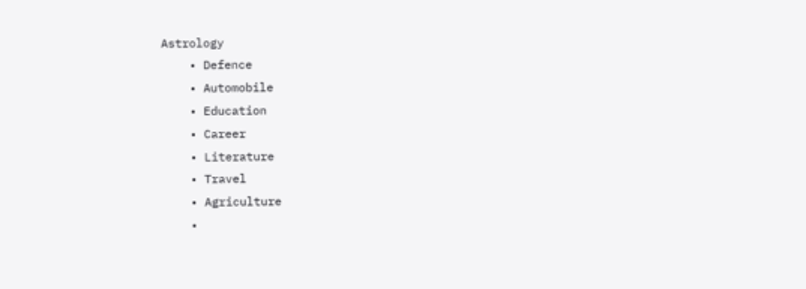Astrology
    • Defence
    • Automobile
    • Education
    • Career
    • Literature
    • Travel
    • Agriculture
    •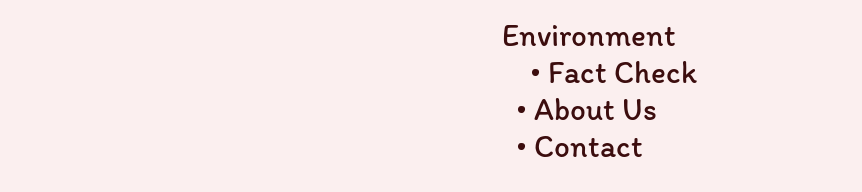Environment
    • Fact Check
  • About Us
  • Contact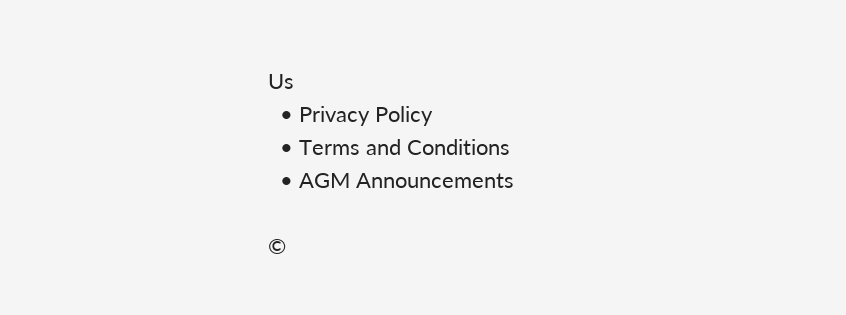Us
  • Privacy Policy
  • Terms and Conditions
  • AGM Announcements

©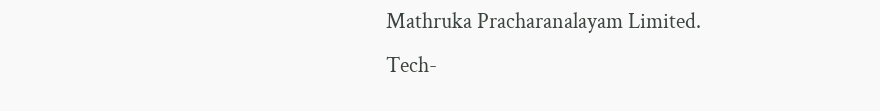Mathruka Pracharanalayam Limited.
Tech-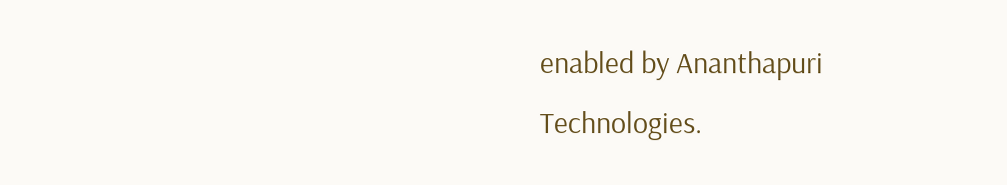enabled by Ananthapuri Technologies.